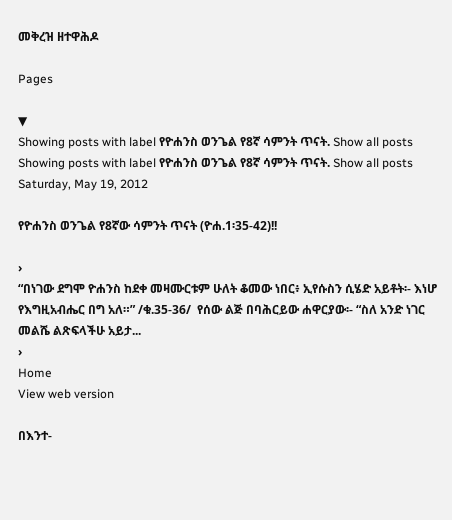መቅረዝ ዘተዋሕዶ

Pages

▼
Showing posts with label የዮሐንስ ወንጌል የ8ኛ ሳምንት ጥናት. Show all posts
Showing posts with label የዮሐንስ ወንጌል የ8ኛ ሳምንት ጥናት. Show all posts
Saturday, May 19, 2012

የዮሐንስ ወንጌል የ8ኛው ሳምንት ጥናት (ዮሐ.1፡35-42)!!

›
“በነገው ደግሞ ዮሐንስ ከደቀ መዛሙርቱም ሁለት ቆመው ነበር፥ ኢየሱስን ሲሄድ አይቶት፡- እነሆ የእግዚአብሔር በግ አለ።” /ቁ.35-36/  የሰው ልጅ በባሕርይው ሐዋርያው፡- “ስለ አንድ ነገር መልሼ ልጽፍላችሁ አይታ...
›
Home
View web version

በእንተ-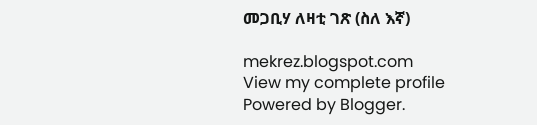መጋቢሃ ለዛቲ ገጽ (ስለ እኛ)

mekrez.blogspot.com
View my complete profile
Powered by Blogger.